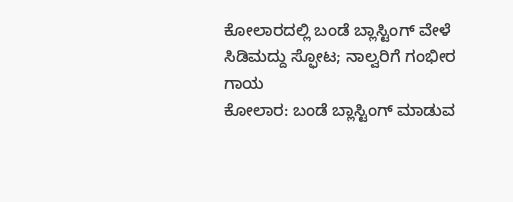ಕೋಲಾರದಲ್ಲಿ ಬಂಡೆ ಬ್ಲಾಸ್ಟಿಂಗ್ ವೇಳೆ ಸಿಡಿಮದ್ದು ಸ್ಫೋಟ; ನಾಲ್ವರಿಗೆ ಗಂಭೀರ ಗಾಯ
ಕೋಲಾರ: ಬಂಡೆ ಬ್ಲಾಸ್ಟಿಂಗ್ ಮಾಡುವ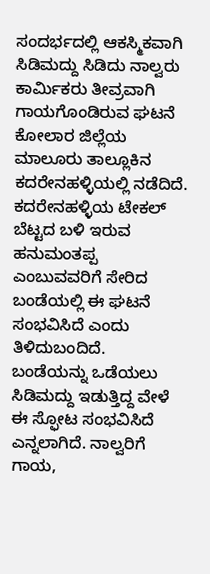ಸಂದರ್ಭದಲ್ಲಿ ಆಕಸ್ಮಿಕವಾಗಿ ಸಿಡಿಮದ್ದು ಸಿಡಿದು ನಾಲ್ವರು ಕಾರ್ಮಿಕರು ತೀವ್ರವಾಗಿ ಗಾಯಗೊಂಡಿರುವ ಘಟನೆ ಕೋಲಾರ ಜಿಲ್ಲೆಯ ಮಾಲೂರು ತಾಲ್ಲೂಕಿನ ಕದರೇನಹಳ್ಳಿಯಲ್ಲಿ ನಡೆದಿದೆ. ಕದರೇನಹಳ್ಳಿಯ ಟೇಕಲ್ ಬೆಟ್ಟದ ಬಳಿ ಇರುವ ಹನುಮಂತಪ್ಪ ಎಂಬುವವರಿಗೆ ಸೇರಿದ ಬಂಡೆಯಲ್ಲಿ ಈ ಘಟನೆ ಸಂಭವಿಸಿದೆ ಎಂದು ತಿಳಿದುಬಂದಿದೆ. ಬಂಡೆಯನ್ನು ಒಡೆಯಲು ಸಿಡಿಮದ್ದು ಇಡುತ್ತಿದ್ದ ವೇಳೆ ಈ ಸ್ಫೋಟ ಸಂಭವಿಸಿದೆ ಎನ್ನಲಾಗಿದೆ. ನಾಲ್ವರಿಗೆ ಗಾಯ,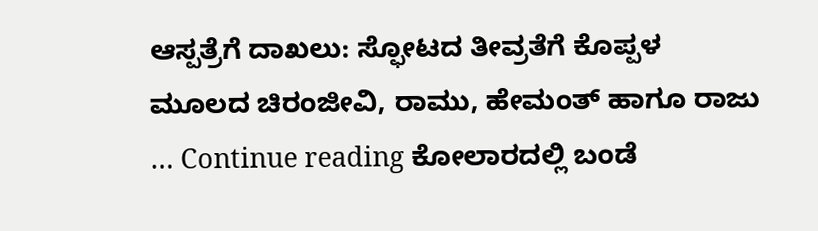ಆಸ್ಪತ್ರೆಗೆ ದಾಖಲು: ಸ್ಫೋಟದ ತೀವ್ರತೆಗೆ ಕೊಪ್ಪಳ ಮೂಲದ ಚಿರಂಜೀವಿ, ರಾಮು, ಹೇಮಂತ್ ಹಾಗೂ ರಾಜು … Continue reading ಕೋಲಾರದಲ್ಲಿ ಬಂಡೆ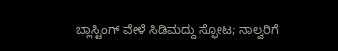ಬ್ಲಾಸ್ಟಿಂಗ್ ವೇಳೆ ಸಿಡಿಮದ್ದು ಸ್ಫೋಟ; ನಾಲ್ವರಿಗೆ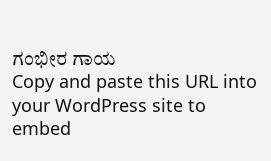ಗಂಭೀರ ಗಾಯ
Copy and paste this URL into your WordPress site to embed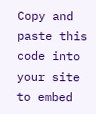Copy and paste this code into your site to embed